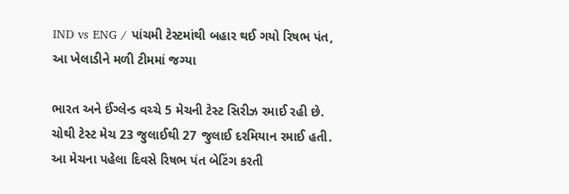IND vs ENG / પાંચમી ટેસ્ટમાંથી બહાર થઈ ગયો રિષભ પંત, આ ખેલાડીને મળી ટીમમાં જગ્યા

ભારત અને ઈંગ્લેન્ડ વચ્ચે 5 મેચની ટેસ્ટ સિરીઝ રમાઈ રહી છે. ચોથી ટેસ્ટ મેચ 23 જુલાઈથી 27 જુલાઈ દરમિયાન રમાઈ હતી. આ મેચના પહેલા દિવસે રિષભ પંત બેટિંગ કરતી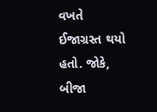વખતે ઈજાગ્રસ્ત થયો હતો. જોકે, બીજા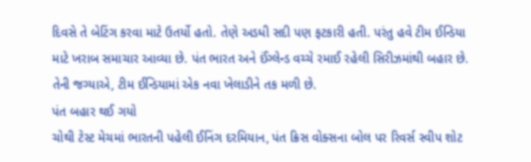દિવસે તે બેટિંગ કરવા માટે ઉતર્યો હતો. તેણે અડધી સદી પણ ફટકારી હતી. પરંતુ હવે ટીમ ઈન્ડિયા માટે ખરાબ સમાચાર આવ્યા છે. પંત ભારત અને ઈંગ્લેન્ડ વચ્ચે રમાઈ રહેલી સિરીઝમાંથી બહાર છે. તેની જગ્યાએ, ટીમ ઈન્ડિયામાં એક નવા ખેલાડીને તક મળી છે.
પંત બહાર થઈ ગયો
ચોથી ટેસ્ટ મેચમાં ભારતની પહેલી ઈનિંગ દરમિયાન, પંત ક્રિસ વોક્સના બોલ પર રિવર્સ સ્વીપ શોટ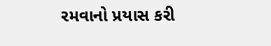રમવાનો પ્રયાસ કરી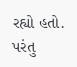રહ્યો હતો. પરંતુ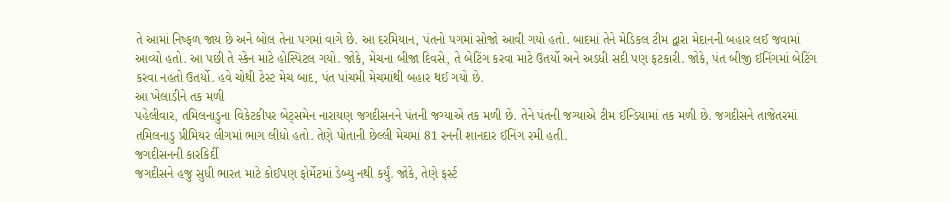તે આમાં નિષ્ફળ જાય છે અને બોલ તેના પગમાં વાગે છે. આ દરમિયાન, પંતનો પગમાં સોજો આવી ગયો હતો. બાદમાં તેને મેડિકલ ટીમ દ્વારા મેદાનની બહાર લઈ જવામાં આવ્યો હતો. આ પછી તે સ્કેન માટે હોસ્પિટલ ગયો. જોકે, મેચના બીજા દિવસે, તે બેટિંગ કરવા માટે ઉતર્યો અને અડધી સદી પણ ફટકારી. જોકે, પંત બીજી ઈનિંગમાં બેટિંગ કરવા નહતો ઉતર્યો. હવે ચોથી ટેસ્ટ મેચ બાદ, પંત પાંચમી મેચમાંથી બહાર થઈ ગયો છે.
આ ખેલાડીને તક મળી
પહેલીવાર, તમિલનાડુના વિકેટકીપર બેટ્સમેન નારાયણ જગદીસનને પંતની જગ્યાએ તક મળી છે. તેને પંતની જગ્યાએ ટીમ ઈન્ડિયામાં તક મળી છે. જગદીસને તાજેતરમાં તમિલનાડુ પ્રીમિયર લીગમાં ભાગ લીધો હતો. તેણે પોતાની છેલ્લી મેચમાં 81 રનની શાનદાર ઈનિંગ રમી હતી.
જગદીસનની કારકિર્દી
જગદીસને હજુ સુધી ભારત માટે કોઈપણ ફોર્મેટમાં ડેબ્યુ નથી કર્યું. જોકે, તેણે ફર્સ્ટ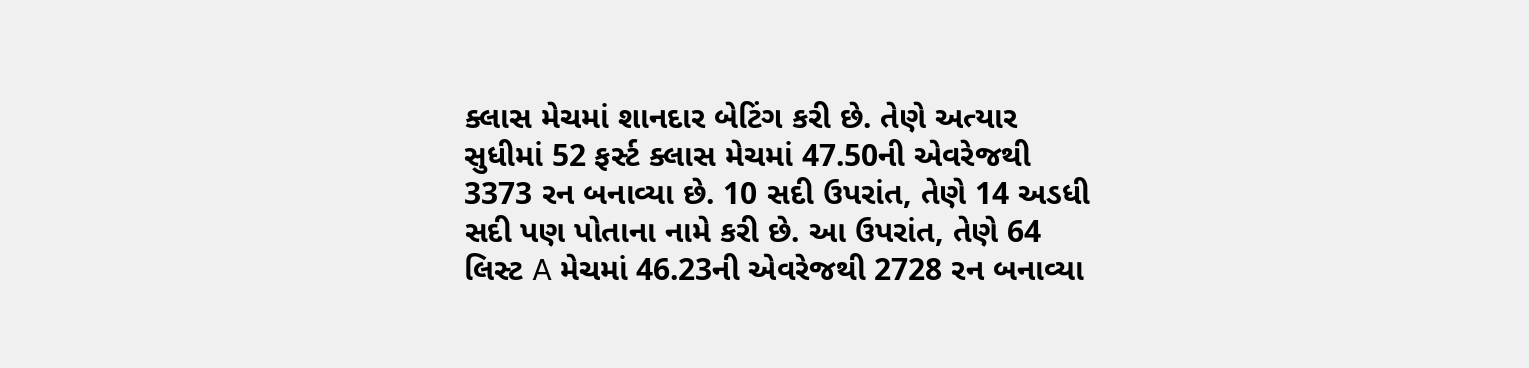ક્લાસ મેચમાં શાનદાર બેટિંગ કરી છે. તેણે અત્યાર સુધીમાં 52 ફર્સ્ટ ક્લાસ મેચમાં 47.50ની એવરેજથી 3373 રન બનાવ્યા છે. 10 સદી ઉપરાંત, તેણે 14 અડધી સદી પણ પોતાના નામે કરી છે. આ ઉપરાંત, તેણે 64 લિસ્ટ A મેચમાં 46.23ની એવરેજથી 2728 રન બનાવ્યા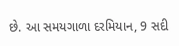છે. આ સમયગાળા દરમિયાન, 9 સદી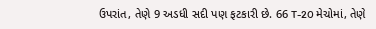ઉપરાંત, તેણે 9 અડધી સદી પણ ફટકારી છે. 66 T-20 મેચોમાં, તેણે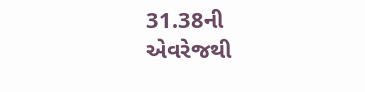31.38ની એવરેજથી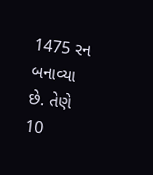1475 રન બનાવ્યા છે. તેણે 10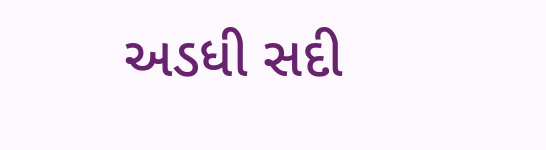અડધી સદી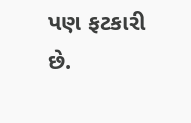પણ ફટકારી છે.